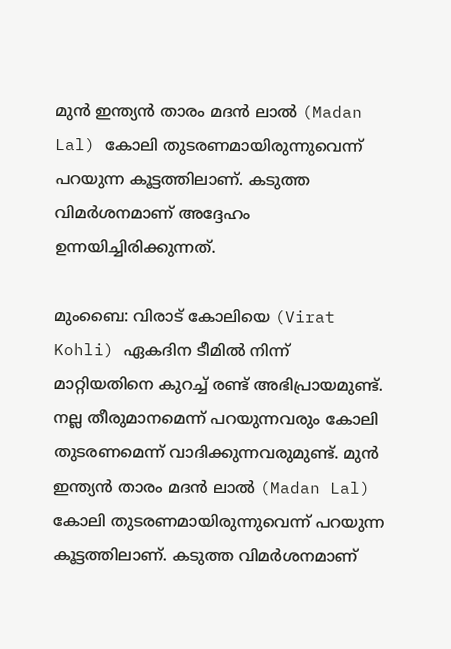മുന്‍ ഇന്ത്യന്‍ താരം മദന്‍ ലാല്‍ (Madan Lal) കോലി തുടരണമായിരുന്നുവെന്ന് പറയുന്ന കൂട്ടത്തിലാണ്. കടുത്ത വിമര്‍ശനമാണ് അദ്ദേഹം ഉന്നയിച്ചിരിക്കുന്നത്.

മുംബൈ: വിരാട് കോലിയെ (Virat Kohli) ഏകദിന ടീമില്‍ നിന്ന് മാറ്റിയതിനെ കുറച്ച് രണ്ട് അഭിപ്രായമുണ്ട്. നല്ല തീരുമാനമെന്ന് പറയുന്നവരും കോലി തുടരണമെന്ന് വാദിക്കുന്നവരുമുണ്ട്. മുന്‍ ഇന്ത്യന്‍ താരം മദന്‍ ലാല്‍ (Madan Lal) കോലി തുടരണമായിരുന്നുവെന്ന് പറയുന്ന കൂട്ടത്തിലാണ്. കടുത്ത വിമര്‍ശനമാണ്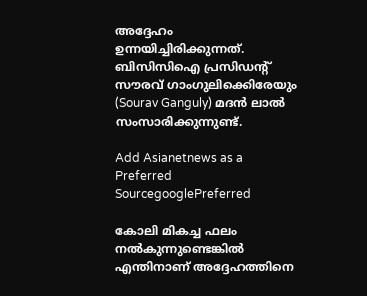അദ്ദേഹം ഉന്നയിച്ചിരിക്കുന്നത്. ബിസിസിഐ പ്രസിഡന്റ് സൗരവ് ഗാംഗുലിക്കെിരേയും (Sourav Ganguly) മദന്‍ ലാല്‍ സംസാരിക്കുന്നുണ്ട്.

Add Asianetnews as a Preferred SourcegooglePreferred

കോലി മികച്ച ഫലം നല്‍കുന്നുണ്ടെങ്കില്‍ എന്തിനാണ് അദ്ദേഹത്തിനെ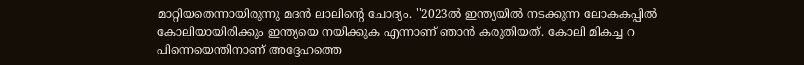മാറ്റിയതെന്നായിരുന്നു മദന്‍ ലാലിന്റെ ചോദ്യം. ''2023ല്‍ ഇന്ത്യയില്‍ നടക്കുന്ന ലോകകപ്പില്‍ കോലിയായിരിക്കും ഇന്ത്യയെ നയിക്കുക എന്നാണ് ഞാന്‍ കരുതിയത്. കോലി മികച്ച റ പിന്നെയെന്തിനാണ് അദ്ദേഹത്തെ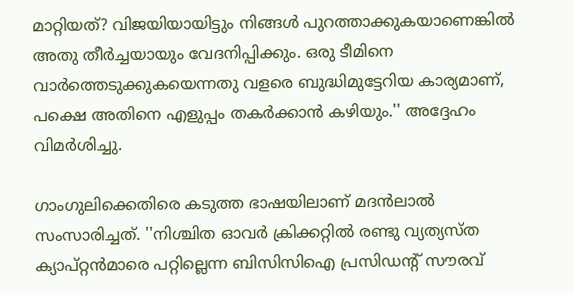മാറ്റിയത്? വിജയിയായിട്ടും നിങ്ങള്‍ പുറത്താക്കുകയാണെങ്കില്‍ അതു തീര്‍ച്ചയായും വേദനിപ്പിക്കും. ഒരു ടീമിനെ വാര്‍ത്തെടുക്കുകയെന്നതു വളരെ ബുദ്ധിമുട്ടേറിയ കാര്യമാണ്, പക്ഷെ അതിനെ എളുപ്പം തകര്‍ക്കാന്‍ കഴിയും.'' അദ്ദേഹം വിമര്‍ശിച്ചു.

ഗാംഗുലിക്കെതിരെ കടുത്ത ഭാഷയിലാണ് മദന്‍ലാല്‍ സംസാരിച്ചത്. ''നിശ്ചിത ഓവര്‍ ക്രിക്കറ്റില്‍ രണ്ടു വ്യത്യസ്ത ക്യാപ്റ്റന്‍മാരെ പറ്റില്ലെന്ന ബിസിസിഐ പ്രസിഡന്റ് സൗരവ്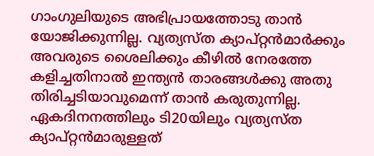ഗാംഗുലിയുടെ അഭിപ്രായത്തോടു താന്‍ യോജിക്കുന്നില്ല. വ്യത്യസ്ത ക്യാപ്റ്റന്‍മാര്‍ക്കും അവരുടെ ശൈലിക്കും കീഴില്‍ നേരത്തേ കളിച്ചതിനാല്‍ ഇന്ത്യന്‍ താരങ്ങള്‍ക്കു അതു തിരിച്ചടിയാവുമെന്ന് താന്‍ കരുതുന്നില്ല. ഏകദിനനത്തിലും ടി20യിലും വ്യത്യസ്ത ക്യാപ്റ്റന്‍മാരുള്ളത്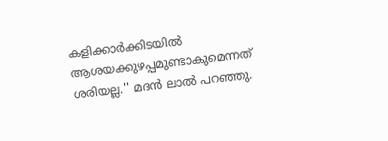കളിക്കാര്‍ക്കിടയില്‍ ആശയക്കുഴപ്പമുണ്ടാകുമെന്നത് ശരിയല്ല.'' മദന്‍ ലാല്‍ പറഞ്ഞു.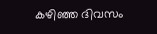കഴിഞ്ഞ ദിവസം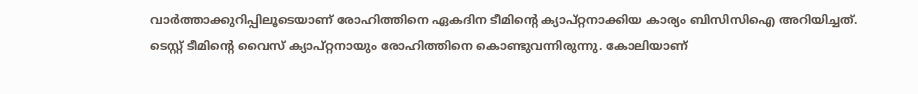വാര്‍ത്താക്കുറിപ്പിലൂടെയാണ് രോഹിത്തിനെ ഏകദിന ടീമിന്റെ ക്യാപ്റ്റനാക്കിയ കാര്യം ബിസിസിഐ അറിയിച്ചത്. ടെസ്റ്റ് ടീമിന്റെ വൈസ് ക്യാപ്റ്റനായും രോഹിത്തിനെ കൊണ്ടുവന്നിരുന്നു. കോലിയാണ്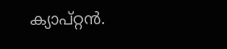ക്യാപ്റ്റന്‍.